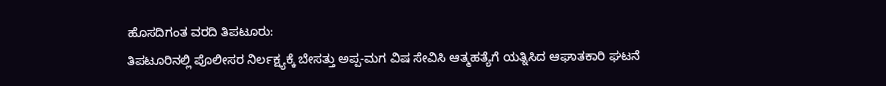ಹೊಸದಿಗಂತ ವರದಿ ತಿಪಟೂರು:
ತಿಪಟೂರಿನಲ್ಲಿ ಪೊಲೀಸರ ನಿರ್ಲಕ್ಷ್ಯಕ್ಕೆ ಬೇಸತ್ತು ಅಪ್ಪ-ಮಗ ವಿಷ ಸೇವಿಸಿ ಆತ್ಮಹತ್ಯೆಗೆ ಯತ್ನಿಸಿದ ಆಘಾತಕಾರಿ ಘಟನೆ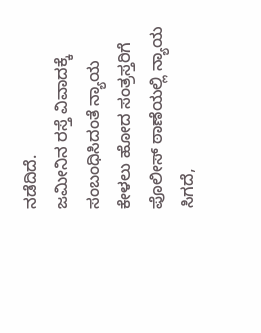ನಡೆದಿದೆ.
ಜಮೀನಿನ ರಸ್ತೆ ವಿವಾದಕ್ಕೆ ಸಂಬಂಧಿಸಿದಂತೆ ನ್ಯಾಯ ಕೇಳಲು ಹೋದ ಸಂತ್ರಸ್ತರಿಗೆ ಪೊಲೀಸ್ ಠಾಣೆಯಲ್ಲಿ ನ್ಯಾಯ ಸಿಗದೆ,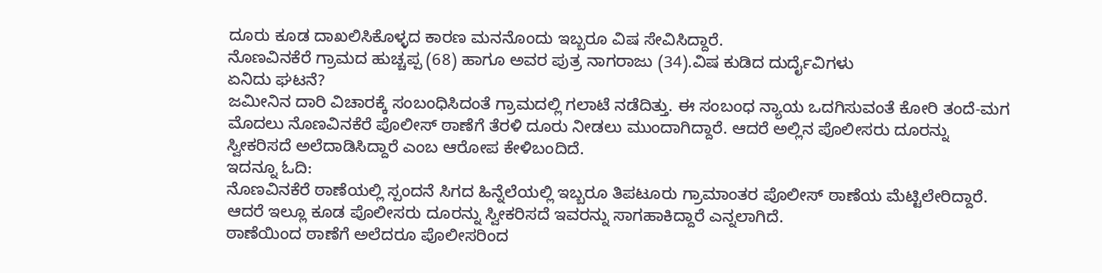ದೂರು ಕೂಡ ದಾಖಲಿಸಿಕೊಳ್ಳದ ಕಾರಣ ಮನನೊಂದು ಇಬ್ಬರೂ ವಿಷ ಸೇವಿಸಿದ್ದಾರೆ.
ನೊಣವಿನಕೆರೆ ಗ್ರಾಮದ ಹುಚ್ಚಪ್ಪ (68) ಹಾಗೂ ಅವರ ಪುತ್ರ ನಾಗರಾಜು (34).ವಿಷ ಕುಡಿದ ದುರ್ದೈವಿಗಳು
ಏನಿದು ಘಟನೆ?
ಜಮೀನಿನ ದಾರಿ ವಿಚಾರಕ್ಕೆ ಸಂಬಂಧಿಸಿದಂತೆ ಗ್ರಾಮದಲ್ಲಿ ಗಲಾಟೆ ನಡೆದಿತ್ತು. ಈ ಸಂಬಂಧ ನ್ಯಾಯ ಒದಗಿಸುವಂತೆ ಕೋರಿ ತಂದೆ-ಮಗ ಮೊದಲು ನೊಣವಿನಕೆರೆ ಪೊಲೀಸ್ ಠಾಣೆಗೆ ತೆರಳಿ ದೂರು ನೀಡಲು ಮುಂದಾಗಿದ್ದಾರೆ. ಆದರೆ ಅಲ್ಲಿನ ಪೊಲೀಸರು ದೂರನ್ನು ಸ್ವೀಕರಿಸದೆ ಅಲೆದಾಡಿಸಿದ್ದಾರೆ ಎಂಬ ಆರೋಪ ಕೇಳಿಬಂದಿದೆ.
ಇದನ್ನೂ ಓದಿ:
ನೊಣವಿನಕೆರೆ ಠಾಣೆಯಲ್ಲಿ ಸ್ಪಂದನೆ ಸಿಗದ ಹಿನ್ನೆಲೆಯಲ್ಲಿ ಇಬ್ಬರೂ ತಿಪಟೂರು ಗ್ರಾಮಾಂತರ ಪೊಲೀಸ್ ಠಾಣೆಯ ಮೆಟ್ಟಿಲೇರಿದ್ದಾರೆ. ಆದರೆ ಇಲ್ಲೂ ಕೂಡ ಪೊಲೀಸರು ದೂರನ್ನು ಸ್ವೀಕರಿಸದೆ ಇವರನ್ನು ಸಾಗಹಾಕಿದ್ದಾರೆ ಎನ್ನಲಾಗಿದೆ.
ಠಾಣೆಯಿಂದ ಠಾಣೆಗೆ ಅಲೆದರೂ ಪೊಲೀಸರಿಂದ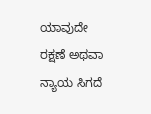ಯಾವುದೇ ರಕ್ಷಣೆ ಅಥವಾ ನ್ಯಾಯ ಸಿಗದೆ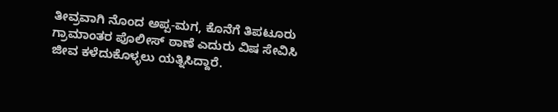ತೀವ್ರವಾಗಿ ನೊಂದ ಅಪ್ಪ-ಮಗ, ಕೊನೆಗೆ ತಿಪಟೂರು ಗ್ರಾಮಾಂತರ ಪೊಲೀಸ್ ಠಾಣೆ ಎದುರು ವಿಷ ಸೇವಿಸಿ ಜೀವ ಕಳೆದುಕೊಳ್ಳಲು ಯತ್ನಿಸಿದ್ದಾರೆ.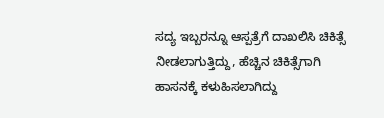ಸದ್ಯ ಇಬ್ಬರನ್ನೂ ಆಸ್ಪತ್ರೆಗೆ ದಾಖಲಿಸಿ ಚಿಕಿತ್ಸೆ ನೀಡಲಾಗುತ್ತಿದ್ದು, ಹೆಚ್ಚಿನ ಚಿಕಿತ್ಸೆಗಾಗಿ ಹಾಸನಕ್ಕೆ ಕಳುಹಿಸಲಾಗಿದ್ದು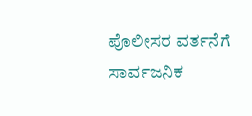ಪೊಲೀಸರ ವರ್ತನೆಗೆ ಸಾರ್ವಜನಿಕ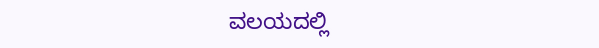ವಲಯದಲ್ಲಿ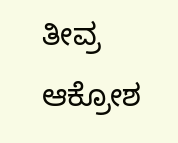ತೀವ್ರ ಆಕ್ರೋಶ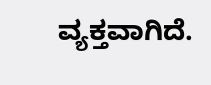ವ್ಯಕ್ತವಾಗಿದೆ.